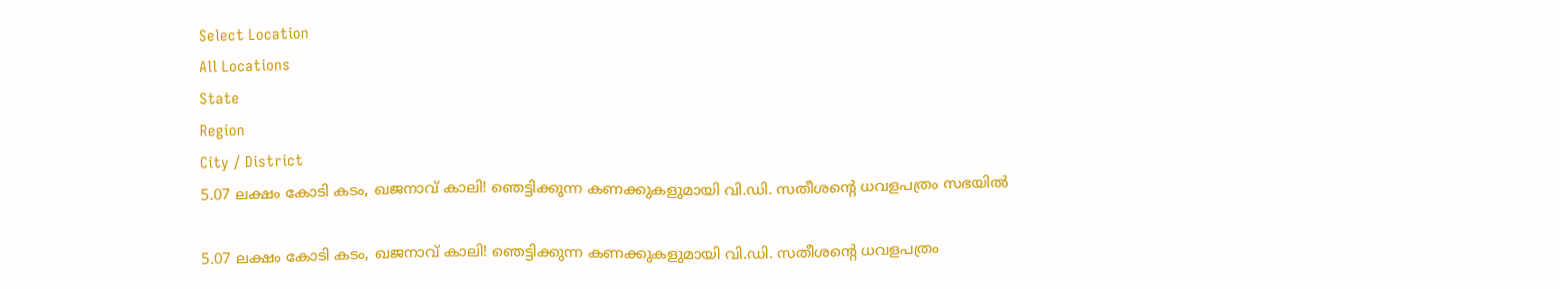Select Location
All Locations
State
Region
City / District
5.07 ലക്ഷം കോടി കടം, ഖജനാവ് കാലി! ഞെട്ടിക്കുന്ന കണക്കുകളുമായി വി.ഡി. സതീശന്റെ ധവളപത്രം സഭയിൽ

5.07 ലക്ഷം കോടി കടം, ഖജനാവ് കാലി! ഞെട്ടിക്കുന്ന കണക്കുകളുമായി വി.ഡി. സതീശന്റെ ധവളപത്രം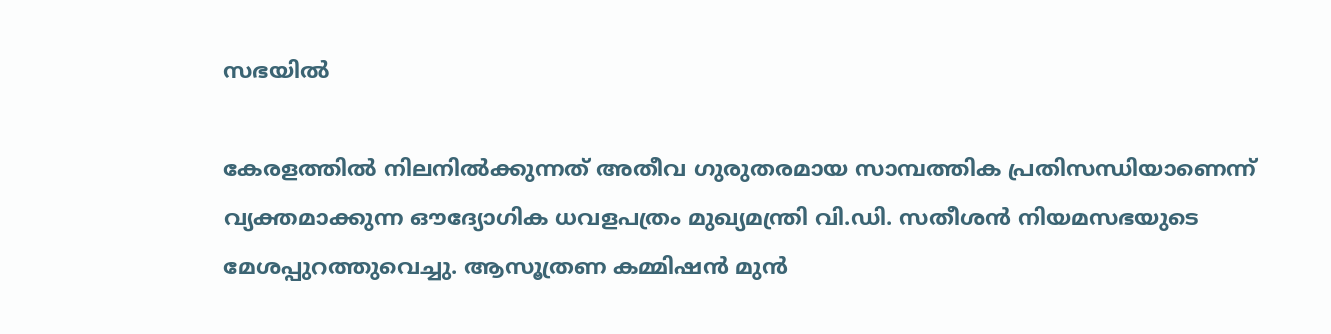സഭയിൽ

കേരളത്തിൽ നിലനിൽക്കുന്നത് അതീവ ഗുരുതരമായ സാമ്പത്തിക പ്രതിസന്ധിയാണെന്ന് വ്യക്തമാക്കുന്ന ഔദ്യോഗിക ധവളപത്രം മുഖ്യമന്ത്രി വി.ഡി. സതീശൻ നിയമസഭയുടെ മേശപ്പുറത്തുവെച്ചു. ആസൂത്രണ കമ്മിഷൻ മുൻ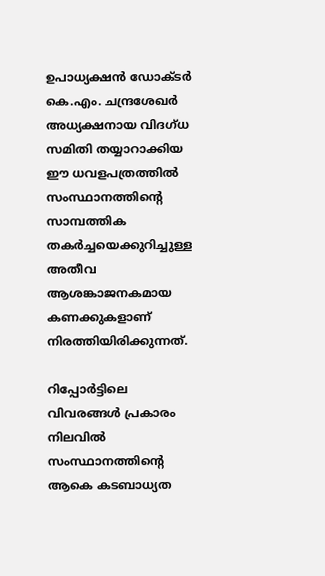ഉപാധ്യക്ഷൻ ഡോക്ടർ കെ.എം. ചന്ദ്രശേഖർ അധ്യക്ഷനായ വിദഗ്ധ സമിതി തയ്യാറാക്കിയ ഈ ധവളപത്രത്തിൽ സംസ്ഥാനത്തിന്റെ സാമ്പത്തിക തകർച്ചയെക്കുറിച്ചുള്ള അതീവ ആശങ്കാജനകമായ കണക്കുകളാണ് നിരത്തിയിരിക്കുന്നത്.

റിപ്പോർട്ടിലെ വിവരങ്ങൾ പ്രകാരം നിലവിൽ സംസ്ഥാനത്തിന്റെ ആകെ കടബാധ്യത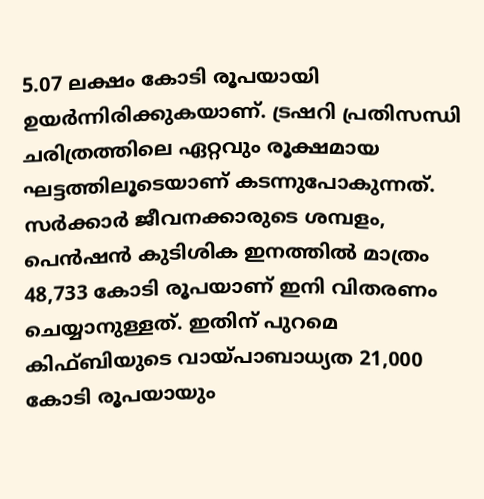5.07 ലക്ഷം കോടി രൂപയായി ഉയർന്നിരിക്കുകയാണ്. ട്രഷറി പ്രതിസന്ധി ചരിത്രത്തിലെ ഏറ്റവും രൂക്ഷമായ ഘട്ടത്തിലൂടെയാണ് കടന്നുപോകുന്നത്. സർക്കാർ ജീവനക്കാരുടെ ശമ്പളം, പെൻഷൻ കുടിശിക ഇനത്തിൽ മാത്രം 48,733 കോടി രൂപയാണ് ഇനി വിതരണം ചെയ്യാനുള്ളത്. ഇതിന് പുറമെ കിഫ്ബിയുടെ വായ്പാബാധ്യത 21,000 കോടി രൂപയായും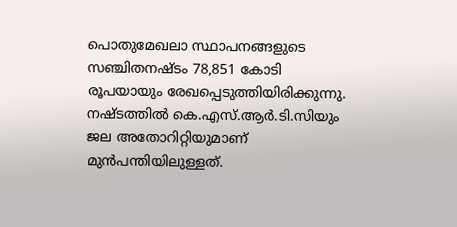പൊതുമേഖലാ സ്ഥാപനങ്ങളുടെ സഞ്ചിതനഷ്ടം 78,851 കോടി രൂപയായും രേഖപ്പെടുത്തിയിരിക്കുന്നു. നഷ്ടത്തിൽ കെ.എസ്.ആർ.ടി.സിയും ജല അതോറിറ്റിയുമാണ് മുൻപന്തിയിലുള്ളത്.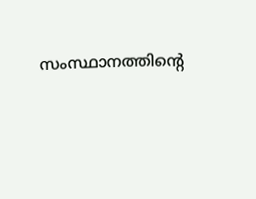സംസ്ഥാനത്തിന്റെ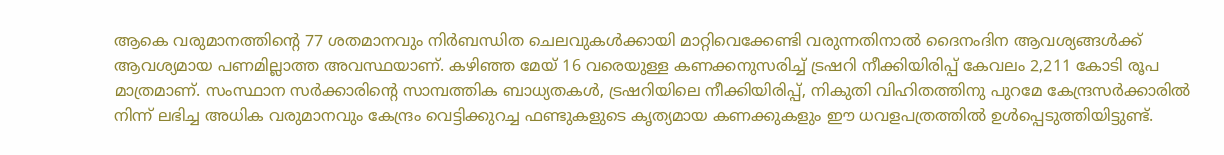ആകെ വരുമാനത്തിന്റെ 77 ശതമാനവും നിർബന്ധിത ചെലവുകൾക്കായി മാറ്റിവെക്കേണ്ടി വരുന്നതിനാൽ ദൈനംദിന ആവശ്യങ്ങൾക്ക് ആവശ്യമായ പണമില്ലാത്ത അവസ്ഥയാണ്. കഴിഞ്ഞ മേയ് 16 വരെയുള്ള കണക്കനുസരിച്ച് ട്രഷറി നീക്കിയിരിപ്പ് കേവലം 2,211 കോടി രൂപ മാത്രമാണ്. സംസ്ഥാന സർക്കാരിന്റെ സാമ്പത്തിക ബാധ്യതകൾ, ട്രഷറിയിലെ നീക്കിയിരിപ്പ്, നികുതി വിഹിതത്തിനു പുറമേ കേന്ദ്രസർക്കാരിൽ നിന്ന് ലഭിച്ച അധിക വരുമാനവും കേന്ദ്രം വെട്ടിക്കുറച്ച ഫണ്ടുകളുടെ കൃത്യമായ കണക്കുകളും ഈ ധവളപത്രത്തിൽ ഉൾപ്പെടുത്തിയിട്ടുണ്ട്.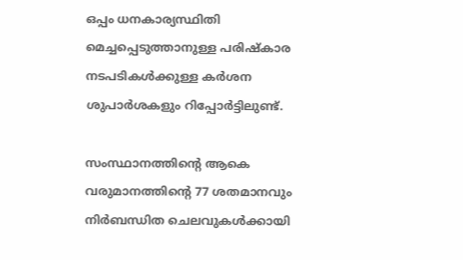ഒപ്പം ധനകാര്യസ്ഥിതി മെച്ചപ്പെടുത്താനുള്ള പരിഷ്കാര നടപടികൾക്കുള്ള കർശന ശുപാർശകളും റിപ്പോർട്ടിലുണ്ട്.

സംസ്ഥാനത്തിന്റെ ആകെ വരുമാനത്തിന്റെ 77 ശതമാനവും നിർബന്ധിത ചെലവുകൾക്കായി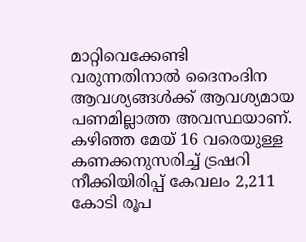മാറ്റിവെക്കേണ്ടി വരുന്നതിനാൽ ദൈനംദിന ആവശ്യങ്ങൾക്ക് ആവശ്യമായ പണമില്ലാത്ത അവസ്ഥയാണ്. കഴിഞ്ഞ മേയ് 16 വരെയുള്ള കണക്കനുസരിച്ച് ട്രഷറി നീക്കിയിരിപ്പ് കേവലം 2,211 കോടി രൂപ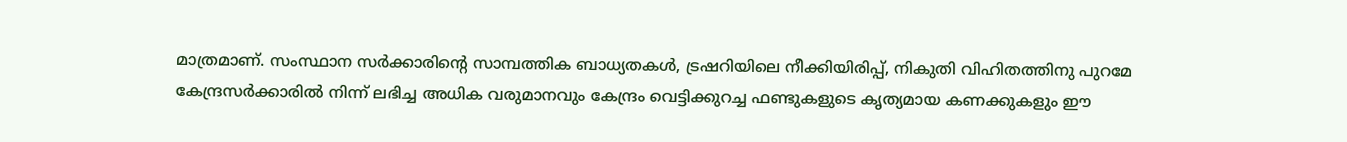മാത്രമാണ്. സംസ്ഥാന സർക്കാരിന്റെ സാമ്പത്തിക ബാധ്യതകൾ, ട്രഷറിയിലെ നീക്കിയിരിപ്പ്, നികുതി വിഹിതത്തിനു പുറമേ കേന്ദ്രസർക്കാരിൽ നിന്ന് ലഭിച്ച അധിക വരുമാനവും കേന്ദ്രം വെട്ടിക്കുറച്ച ഫണ്ടുകളുടെ കൃത്യമായ കണക്കുകളും ഈ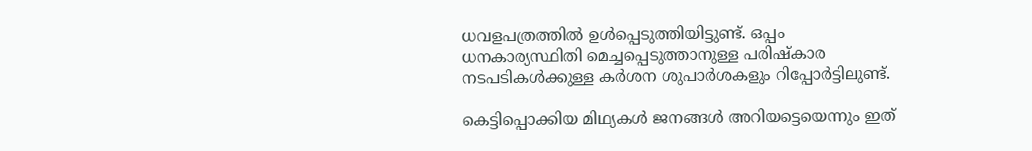ധവളപത്രത്തിൽ ഉൾപ്പെടുത്തിയിട്ടുണ്ട്. ഒപ്പം ധനകാര്യസ്ഥിതി മെച്ചപ്പെടുത്താനുള്ള പരിഷ്കാര നടപടികൾക്കുള്ള കർശന ശുപാർശകളും റിപ്പോർട്ടിലുണ്ട്.

കെട്ടിപ്പൊക്കിയ മിഥ്യകൾ ജനങ്ങൾ അറിയട്ടെയെന്നും ഇത്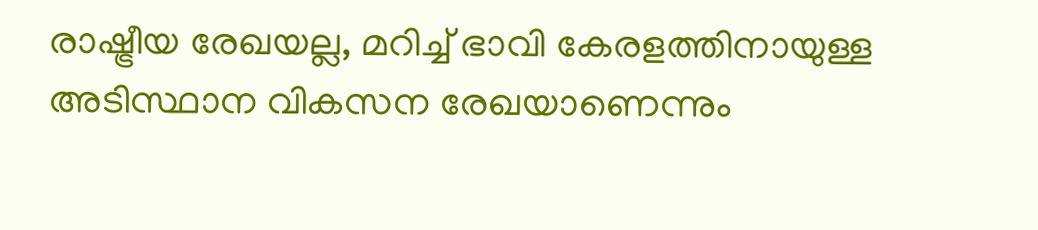രാഷ്ട്രീയ രേഖയല്ല, മറിച്ച് ഭാവി കേരളത്തിനായുള്ള അടിസ്ഥാന വികസന രേഖയാണെന്നും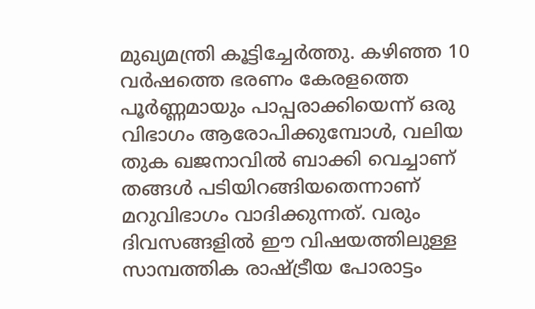മുഖ്യമന്ത്രി കൂട്ടിച്ചേർത്തു. കഴിഞ്ഞ 10 വർഷത്തെ ഭരണം കേരളത്തെ പൂർണ്ണമായും പാപ്പരാക്കിയെന്ന് ഒരു വിഭാഗം ആരോപിക്കുമ്പോൾ, വലിയ തുക ഖജനാവിൽ ബാക്കി വെച്ചാണ് തങ്ങൾ പടിയിറങ്ങിയതെന്നാണ് മറുവിഭാഗം വാദിക്കുന്നത്. വരും ദിവസങ്ങളിൽ ഈ വിഷയത്തിലുള്ള സാമ്പത്തിക രാഷ്ട്രീയ പോരാട്ടം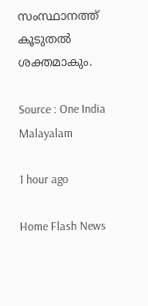സംസ്ഥാനത്ത് കൂടുതൽ ശക്തമാകും.

Source : One India Malayalam

1 hour ago

Home Flash News